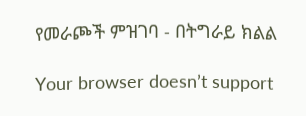የመራጮች ምዝገባ - በትግራይ ክልል

Your browser doesn’t support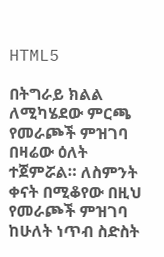HTML5

በትግራይ ክልል ለሚካሄደው ምርጫ የመራጮች ምዝገባ በዛሬው ዕለት ተጀምሯል። ለስምንት ቀናት በሚቆየው በዚህ የመራጮች ምዝገባ ከሁለት ነጥብ ስድስት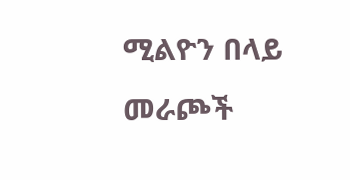ሚልዮን በላይ መራጮች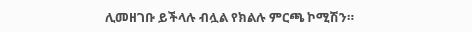ሊመዘገቡ ይችላሉ ብሏል የክልሉ ምርጫ ኮሚሽን።